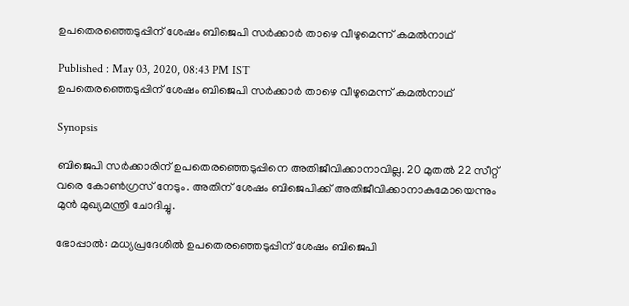ഉപതെരഞ്ഞെടുപ്പിന് ശേഷം ബിജെപി സര്‍ക്കാര്‍ താഴെ വീഴുമെന്ന് കമല്‍നാഥ്

Published : May 03, 2020, 08:43 PM IST
ഉപതെരഞ്ഞെടുപ്പിന് ശേഷം ബിജെപി സര്‍ക്കാര്‍ താഴെ വീഴുമെന്ന് കമല്‍നാഥ്

Synopsis

ബിജെപി സര്‍ക്കാരിന് ഉപതെരഞ്ഞെടുപ്പിനെ അതിജീവിക്കാനാവില്ല. 20 മുതല്‍ 22 സീറ്റ് വരെ കോണ്‍ഗ്രസ് നേടും. അതിന് ശേഷം ബിജെപിക്ക് അതിജീവിക്കാനാകുമോയെന്നും മുന്‍ മുഖ്യമന്ത്രി ചോദിച്ചു.

ഭോപ്പാല്‍: മധ്യപ്രദേശില്‍ ഉപതെരഞ്ഞെടുപ്പിന് ശേഷം ബിജെപി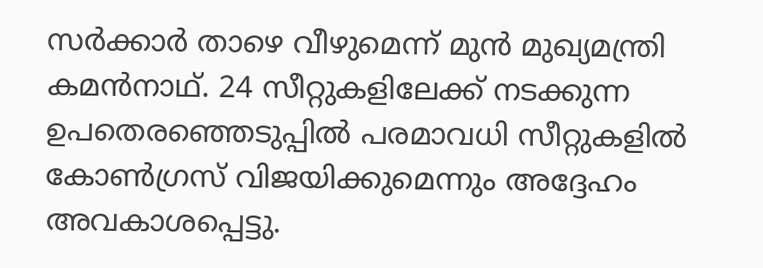സര്‍ക്കാര്‍ താഴെ വീഴുമെന്ന് മുന്‍ മുഖ്യമന്ത്രി കമന്‍നാഥ്. 24 സീറ്റുകളിലേക്ക് നടക്കുന്ന ഉപതെരഞ്ഞെടുപ്പില്‍ പരമാവധി സീറ്റുകളില്‍ കോണ്‍ഗ്രസ് വിജയിക്കുമെന്നും അദ്ദേഹം അവകാശപ്പെട്ടു.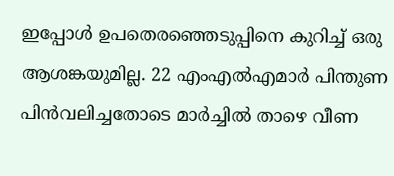ഇപ്പോള്‍ ഉപതെരഞ്ഞെടുപ്പിനെ കുറിച്ച് ഒരു ആശങ്കയുമില്ല. 22 എംഎല്‍എമാര്‍ പിന്തുണ പിന്‍വലിച്ചതോടെ മാര്‍ച്ചില്‍ താഴെ വീണ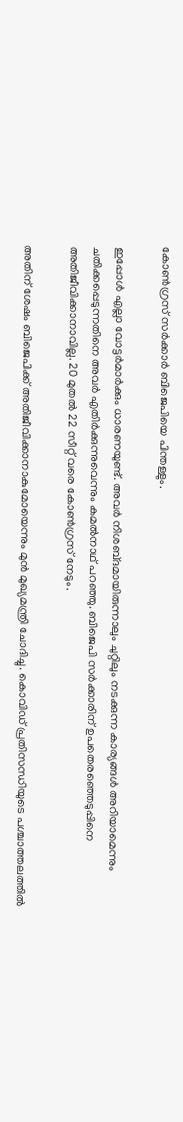കോണ്‍ഗ്രസ് സര്‍ക്കാര്‍ ബിജെപിയെ പിന്തള്ളും.

ഇപ്പോള്‍ എല്ലാ വോട്ടര്‍മാര്‍ക്കും ധാരണയുണ്ട്. അവര്‍ നിശബ്‍ദമായിരുന്നാലും ചുറ്റിലും നടക്കുന്ന കാര്യങ്ങള്‍ അറിയാമെന്നും ചതിക്കപ്പെടുന്നതിനെ അവര്‍ എതിര്‍ക്കുന്നുവെന്നും കമല്‍നാഥ് പറഞ്ഞു. ബിജെപി സര്‍ക്കാരിന് ഉപതെരഞ്ഞെടുപ്പിനെ അതിജീവിക്കാനാവില്ല. 20 മുതല്‍ 22 സീറ്റ് വരെ കോണ്‍ഗ്രസ് നേടും.

അതിന് ശേഷം ബിജെപിക്ക് അതിജീവിക്കാനാകുമോയെന്നും മുന്‍ മുഖ്യമന്ത്രി ചോദിച്ചു. കൊവിഡ് പ്രതിസന്ധിയുടെ പശ്ചാത്തലത്തില്‍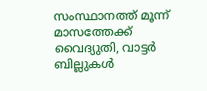സംസ്ഥാനത്ത് മൂന്ന് മാസത്തേക്ക് വൈദ്യുതി, വാട്ടര്‍ ബില്ലുകള്‍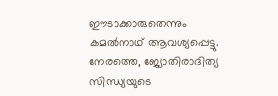ഈടാക്കാരുതെന്നും കമല്‍നാഥ് ആവശ്യപ്പെട്ടു. നേരത്തെ, ജ്യോതിരാദിത്യ സിന്ധ്യയുടെ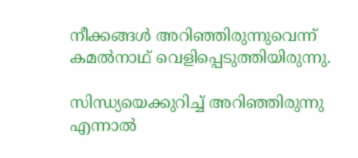നീക്കങ്ങള്‍ അറിഞ്ഞിരുന്നുവെന്ന് കമല്‍നാഥ് വെളിപ്പെടുത്തിയിരുന്നു.

സിന്ധ്യയെക്കുറിച്ച് അറിഞ്ഞിരുന്നു എന്നാല്‍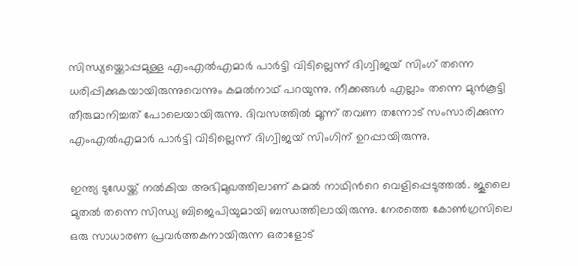സിന്ധ്യയ്ക്കൊപ്പമുള്ള എംഎല്‍എമാര്‍ പാര്‍ട്ടി വിടില്ലെന്ന് ദിഗ്വിജയ് സിംഗ് തന്നെ ധരിപ്പിക്കുകയായിരുന്നുവെന്നും കമല്‍നാഥ് പറയുന്നു. നീക്കങ്ങള്‍ എല്ലാം തന്നെ മുന്‍കൂട്ടി തീരുമാനിച്ചത് പോലെയായിരുന്നു. ദിവസത്തില്‍ മൂന്ന് തവണ തന്നോട് സംസാരിക്കുന്ന എംഎല്‍എമാര്‍ പാര്‍ട്ടി വിടില്ലെന്ന് ദിഗ്വിജയ് സിംഗിന് ഉറപ്പായിരുന്നു.

ഇന്ത്യ ടുഡേയ്ക്ക് നല്‍കിയ അഭിമുഖത്തിലാണ് കമല്‍ നാഥിന്‍റെ വെളിപ്പെടുത്തല്‍. ജൂലൈ മുതല്‍ തന്നെ സിന്ധ്യ ബിജെപിയുമായി ബന്ധത്തിലായിരുന്നു. നേരത്തെ കോണ്‍ഗ്രസിലെ ഒരു സാധാരണ പ്രവര്‍ത്തകനായിരുന്ന ഒരാളോട്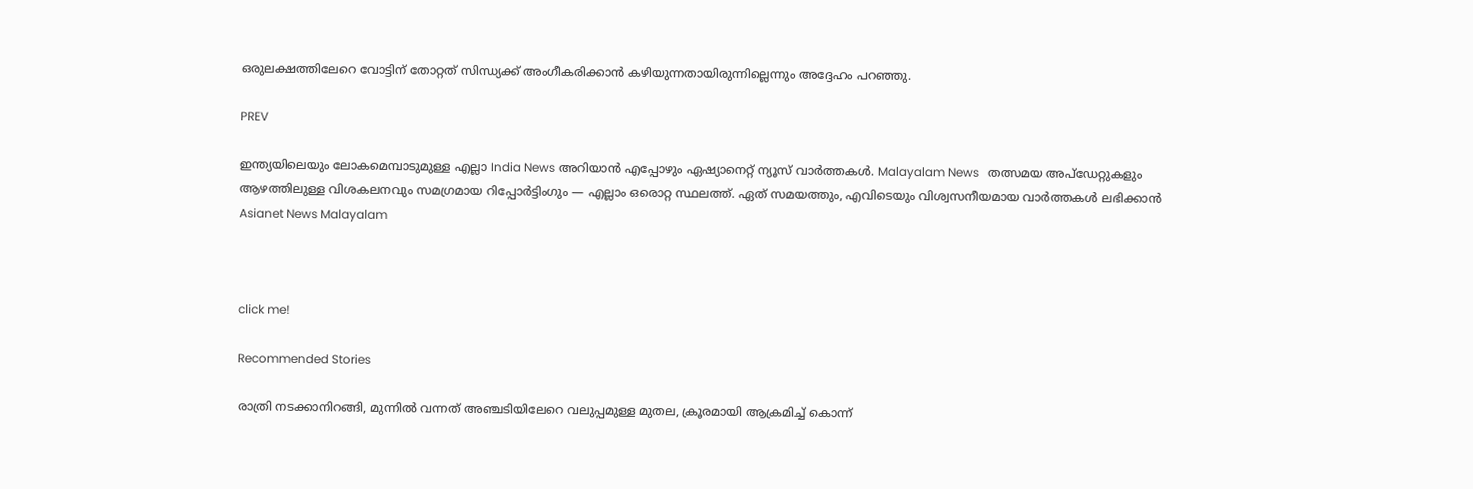ഒരുലക്ഷത്തിലേറെ വോട്ടിന് തോറ്റത് സിന്ധ്യക്ക് അംഗീകരിക്കാന്‍ കഴിയുന്നതായിരുന്നില്ലെന്നും അദ്ദേഹം പറഞ്ഞു.

PREV

ഇന്ത്യയിലെയും ലോകമെമ്പാടുമുള്ള എല്ലാ India News അറിയാൻ എപ്പോഴും ഏഷ്യാനെറ്റ് ന്യൂസ് വാർത്തകൾ. Malayalam News   തത്സമയ അപ്‌ഡേറ്റുകളും ആഴത്തിലുള്ള വിശകലനവും സമഗ്രമായ റിപ്പോർട്ടിംഗും — എല്ലാം ഒരൊറ്റ സ്ഥലത്ത്. ഏത് സമയത്തും, എവിടെയും വിശ്വസനീയമായ വാർത്തകൾ ലഭിക്കാൻ Asianet News Malayalam



click me!

Recommended Stories

രാത്രി നടക്കാനിറങ്ങി, മുന്നിൽ വന്നത് അഞ്ചടിയിലേറെ വലുപ്പമുള്ള മുതല, ക്രൂരമായി ആക്രമിച്ച് കൊന്ന്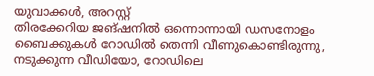യുവാക്കൾ, അറസ്റ്റ്
തിരക്കേറിയ ജങ്ഷനിൽ ഒന്നൊന്നായി ഡസനോളം ബൈക്കുകൾ റോഡിൽ തെന്നി വീണുകൊണ്ടിരുന്നു, നടുക്കുന്ന വീഡിയോ, റോഡിലെ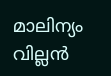മാലിന്യം വില്ലൻ